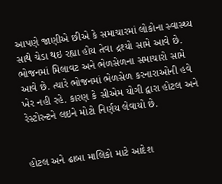આપણે જાણીએ છીએ કે સમાચારમાં લોકોના સ્વાસ્થ્ય સાથે ચેડા થઇ રહ્યા હોય તેવા દ્રશ્યો સામે આવે છે. ભોજનમાં મિલાવટ અને ભેળસેળના સમાચારો સામે આવે છે. ત્યારે ભોજનમાં ભેળસેળ કરનારાઓની હવે ખેર નહી રહે. કારણ કે સીએમ યોગી દ્વારા હોટલ અને રેસ્ટોરન્ટને લઇને મોટો નિર્ણય લેવાયો છે.


હોટલ અને ઢાબા માલિકો માટે આદેશ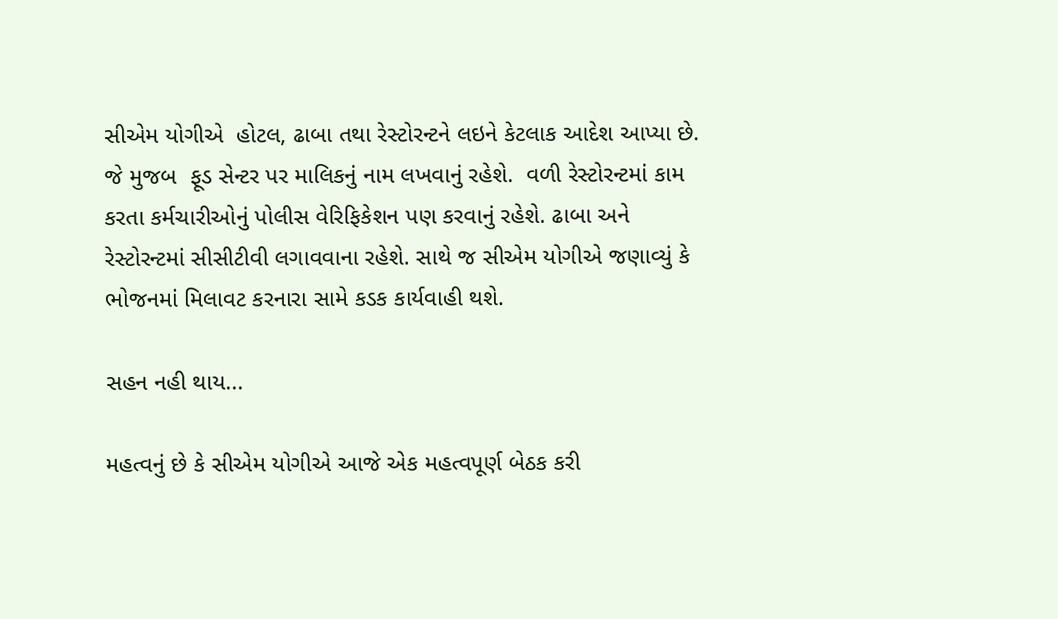સીએમ યોગીએ  હોટલ, ઢાબા તથા રેસ્ટોરન્ટને લઇને કેટલાક આદેશ આપ્યા છે.  જે મુજબ  ફૂડ સેન્ટર પર માલિકનું નામ લખવાનું રહેશે.  વળી રેસ્ટોરન્ટમાં કામ કરતા કર્મચારીઓનું પોલીસ વેરિફિકેશન પણ કરવાનું રહેશે. ઢાબા અને રેસ્ટોરન્ટમાં સીસીટીવી લગાવવાના રહેશે. સાથે જ સીએમ યોગીએ જણાવ્યું કે ભોજનમાં મિલાવટ કરનારા સામે કડક કાર્યવાહી થશે.

સહન નહી થાય...

મહત્વનું છે કે સીએમ યોગીએ આજે એક મહત્વપૂર્ણ બેઠક કરી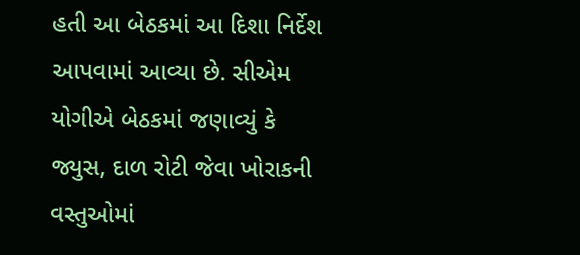હતી આ બેઠકમાં આ દિશા નિર્દેશ આપવામાં આવ્યા છે. સીએમ યોગીએ બેઠકમાં જણાવ્યું કે જ્યુસ, દાળ રોટી જેવા ખોરાકની વસ્તુઓમાં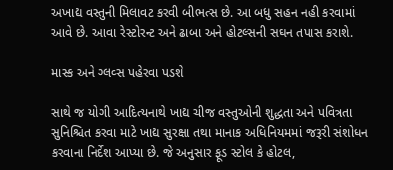અખાદ્ય વસ્તુની મિલાવટ કરવી બીભત્સ છે. આ બધુ સહન નહી કરવામાં આવે છે. આવા રેસ્ટોરન્ટ અને ઢાબા અને હોટલ્સની સઘન તપાસ કરાશે.

માસ્ક અને ગ્લવ્સ પહેરવા પડશે

સાથે જ યોગી આદિત્યનાથે ખાદ્ય ચીજ વસ્તુઓની શુદ્ધતા અને પવિત્રતા સુનિશ્ચિત કરવા માટે ખાદ્ય સુરક્ષા તથા માનાક અધિનિયમમાં જરૂરી સંશોધન કરવાના નિર્દેશ આપ્યા છે. જે અનુસાર ફૂડ સ્ટોલ કે હોટલ,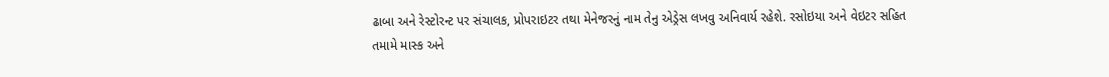ઢાબા અને રેસ્ટોરન્ટ પર સંચાલક, પ્રોપરાઇટર તથા મેનેજરનું નામ તેનુ એડ્રેસ લખવુ અનિવાર્ય રહેશે. રસોઇયા અને વેઇટર સહિત તમામે માસ્ક અને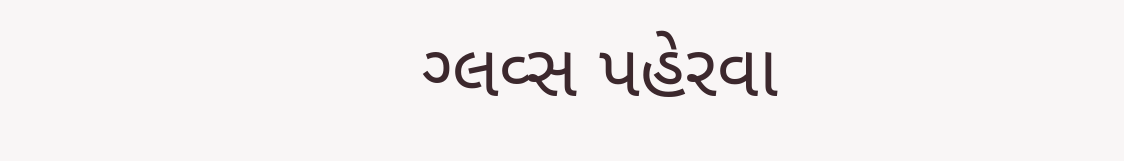ગ્લવ્સ પહેરવા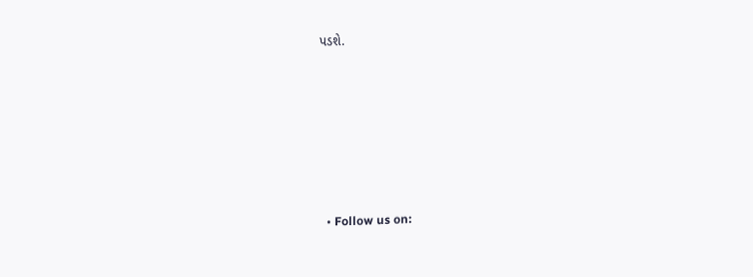પડશે.






  • Follow us on: